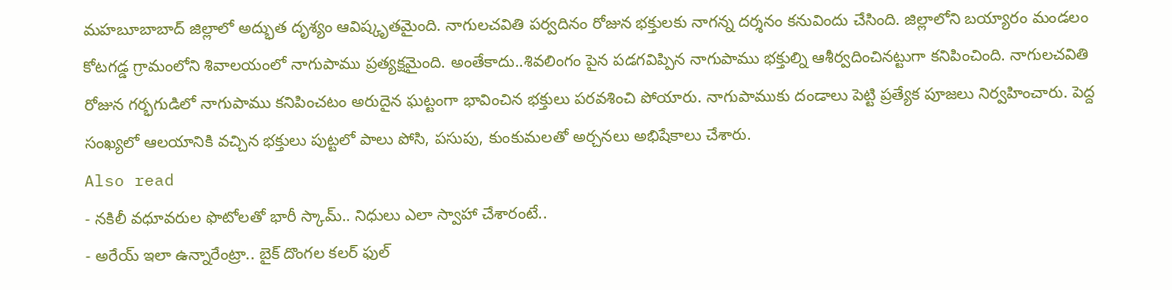మహబూబాబాద్ జిల్లాలో అద్భుత దృశ్యం ఆవిష్కృతమైంది. నాగులచవితి పర్వదినం రోజున భక్తులకు నాగన్న దర్శనం కనువిందు చేసింది. జిల్లాలోని బయ్యారం మండలం కోటగడ్డ గ్రామంలోని శివాలయంలో నాగుపాము ప్రత్యక్షమైంది. అంతేకాదు..శివలింగం పైన పడగవిప్పిన నాగుపాము భక్తుల్ని ఆశీర్వదించినట్టుగా కనిపించింది. నాగులచవితి రోజున గర్భగుడిలో నాగుపాము కనిపించటం అరుదైన ఘట్టంగా భావించిన భక్తులు పరవశించి పోయారు. నాగుపాముకు దండాలు పెట్టి ప్రత్యేక పూజలు నిర్వహించారు. పెద్ద సంఖ్యలో ఆలయానికి వచ్చిన భక్తులు పుట్టలో పాలు పోసి, పసుపు, కుంకుమలతో అర్చనలు అభిషేకాలు చేశారు.
Also read
- నకిలీ వధూవరుల ఫొటోలతో భారీ స్కామ్.. నిధులు ఎలా స్వాహా చేశారంటే..
- అరేయ్ ఇలా ఉన్నారేంట్రా.. బైక్ దొంగల కలర్ ఫుల్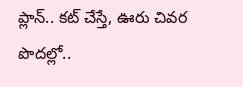ప్లాన్.. కట్ చేస్తే, ఊరు చివర పొదల్లో..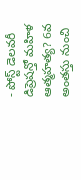- పోస్ట్ డెలవరీ డిప్రెషన్తో మహిళ ఆత్మహత్య? 6వ అంతస్తు నుంచి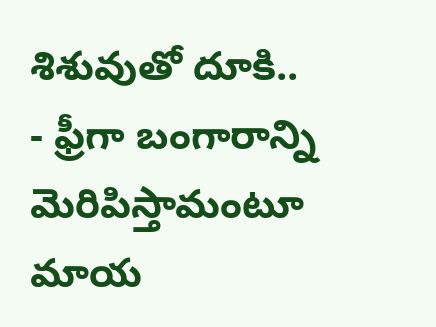శిశువుతో దూకి..
- ఫ్రీగా బంగారాన్ని మెరిపిస్తామంటూ మాయ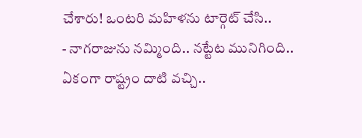చేశారు! ఒంటరి మహిళను టార్గెట్ చేసి..
- నాగరాజును నమ్మింది.. నట్టేట మునిగింది.. ఏకంగా రాష్ట్రం దాటి వచ్చి..